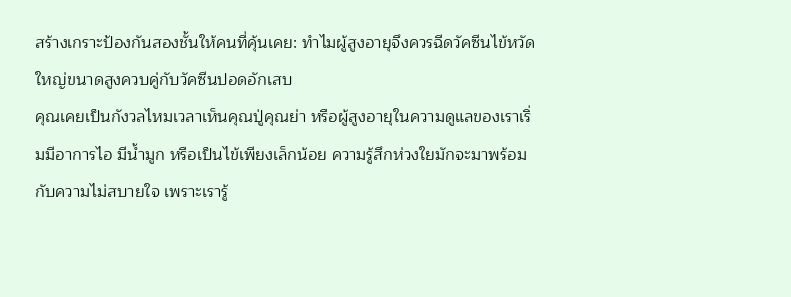สร้างเกราะป้องกันสองชั้นให้คนที่คุ้นเคย: ทำไมผู้สูงอายุจึงควรฉีดวัคซีนไข้หวัดใหญ่ขนาดสูงควบคู่กับวัคซีนปอดอักเสบ
คุณเคยเป็นกังวลไหมเวลาเห็นคุณปู่คุณย่า หรือผู้สูงอายุในความดูแลของเราเริ่มมีอาการไอ มีน้ำมูก หรือเป็นไข้เพียงเล็กน้อย ความรู้สึกห่วงใยมักจะมาพร้อมกับความไม่สบายใจ เพราะเรารู้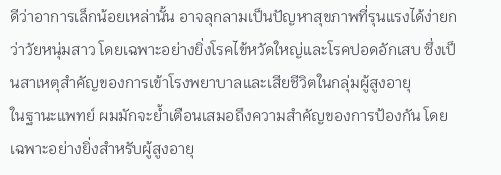ดีว่าอาการเล็กน้อยเหล่านั้น อาจลุกลามเป็นปัญหาสุขภาพที่รุนแรงได้ง่ายกว่าวัยหนุ่มสาว โดยเฉพาะอย่างยิ่งโรคไข้หวัดใหญ่และโรคปอดอักเสบ ซึ่งเป็นสาเหตุสำคัญของการเข้าโรงพยาบาลและเสียชีวิตในกลุ่มผู้สูงอายุ
ในฐานะแพทย์ ผมมักจะย้ำเตือนเสมอถึงความสำคัญของการป้องกัน โดยเฉพาะอย่างยิ่งสำหรับผู้สูงอายุ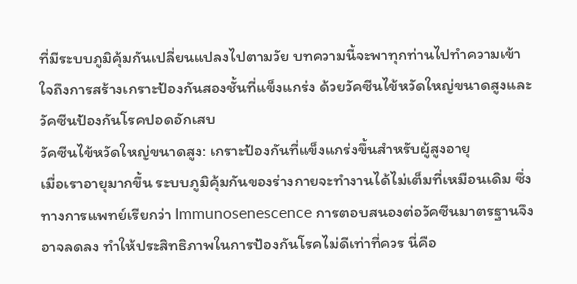ที่มีระบบภูมิคุ้มกันเปลี่ยนแปลงไปตามวัย บทความนี้จะพาทุกท่านไปทำความเข้าใจถึงการสร้างเกราะป้องกันสองชั้นที่แข็งแกร่ง ด้วยวัคซีนไข้หวัดใหญ่ขนาดสูงและวัคซีนป้องกันโรคปอดอักเสบ
วัคซีนไข้หวัดใหญ่ขนาดสูง: เกราะป้องกันที่แข็งแกร่งขึ้นสำหรับผู้สูงอายุ
เมื่อเราอายุมากขึ้น ระบบภูมิคุ้มกันของร่างกายจะทำงานได้ไม่เต็มที่เหมือนเดิม ซึ่งทางการแพทย์เรียกว่า Immunosenescence การตอบสนองต่อวัคซีนมาตรฐานจึงอาจลดลง ทำให้ประสิทธิภาพในการป้องกันโรคไม่ดีเท่าที่ควร นี่คือ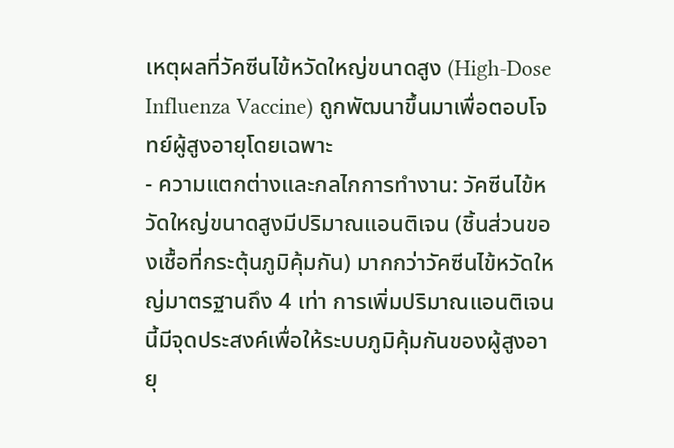เหตุผลที่วัคซีนไข้หวัดใหญ่ขนาดสูง (High-Dose Influenza Vaccine) ถูกพัฒนาขึ้นมาเพื่อตอบโจทย์ผู้สูงอายุโดยเฉพาะ
- ความแตกต่างและกลไกการทำงาน: วัคซีนไข้หวัดใหญ่ขนาดสูงมีปริมาณแอนติเจน (ชิ้นส่วนของเชื้อที่กระตุ้นภูมิคุ้มกัน) มากกว่าวัคซีนไข้หวัดใหญ่มาตรฐานถึง 4 เท่า การเพิ่มปริมาณแอนติเจนนี้มีจุดประสงค์เพื่อให้ระบบภูมิคุ้มกันของผู้สูงอายุ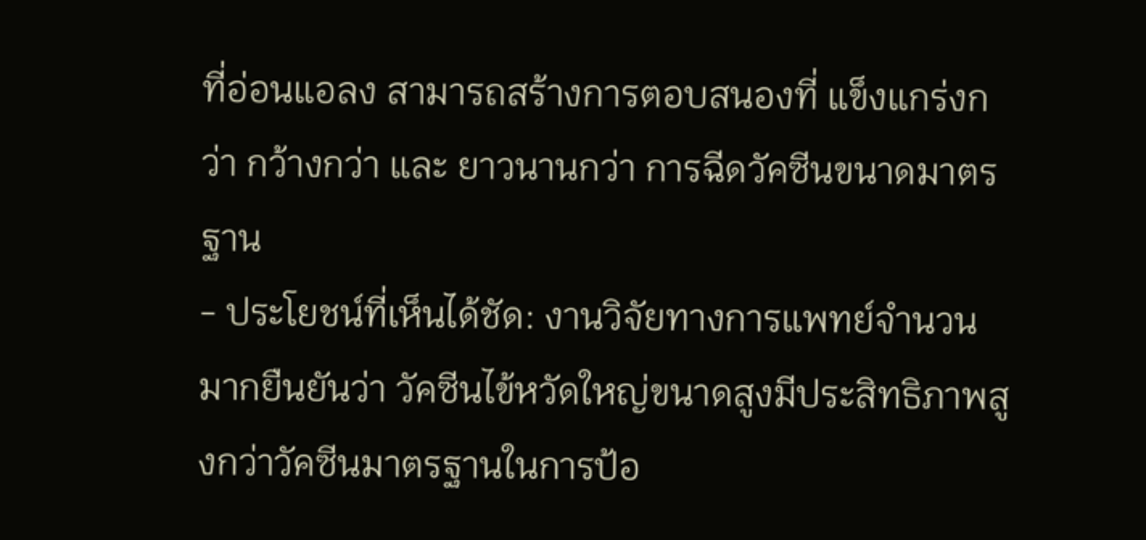ที่อ่อนแอลง สามารถสร้างการตอบสนองที่ แข็งแกร่งกว่า กว้างกว่า และ ยาวนานกว่า การฉีดวัคซีนขนาดมาตรฐาน
- ประโยชน์ที่เห็นได้ชัด: งานวิจัยทางการแพทย์จำนวนมากยืนยันว่า วัคซีนไข้หวัดใหญ่ขนาดสูงมีประสิทธิภาพสูงกว่าวัคซีนมาตรฐานในการป้อ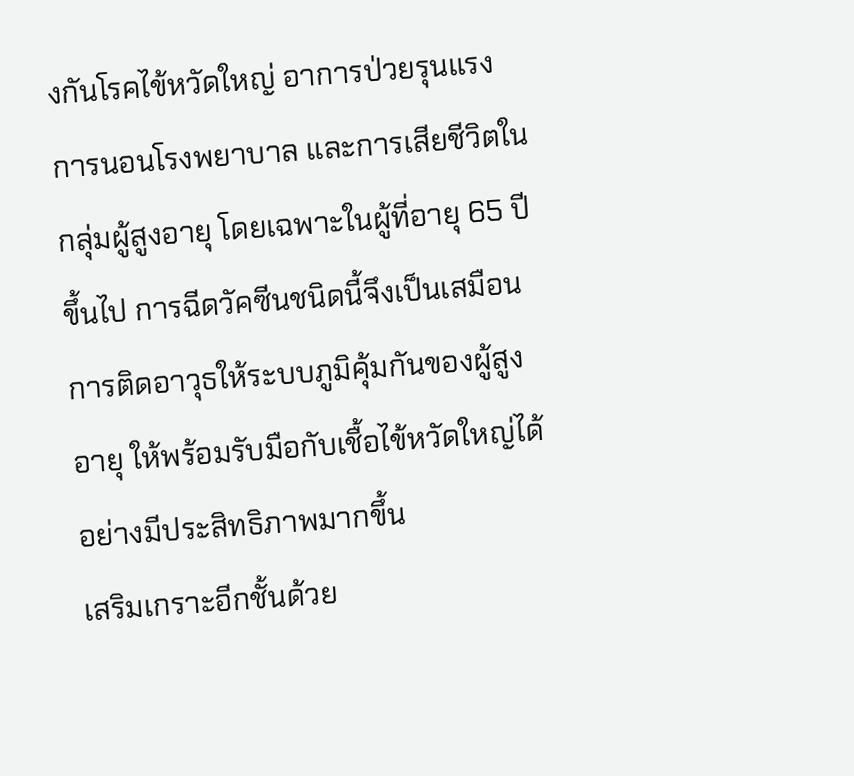งกันโรคไข้หวัดใหญ่ อาการป่วยรุนแรง การนอนโรงพยาบาล และการเสียชีวิตในกลุ่มผู้สูงอายุ โดยเฉพาะในผู้ที่อายุ 65 ปีขึ้นไป การฉีดวัคซีนชนิดนี้จึงเป็นเสมือนการติดอาวุธให้ระบบภูมิคุ้มกันของผู้สูงอายุ ให้พร้อมรับมือกับเชื้อไข้หวัดใหญ่ได้อย่างมีประสิทธิภาพมากขึ้น
เสริมเกราะอีกชั้นด้วย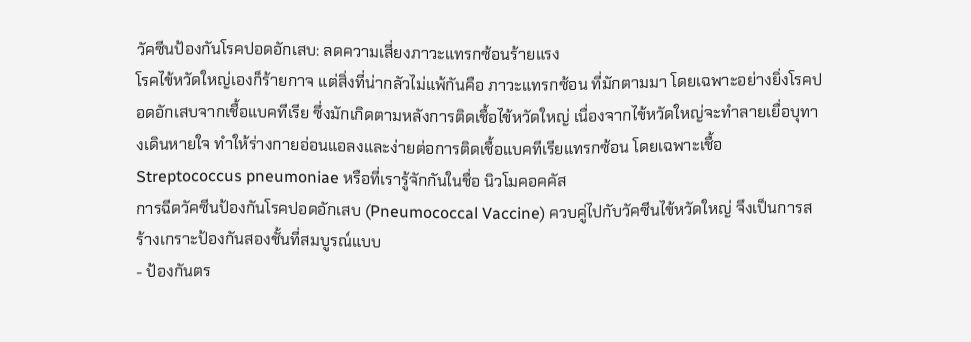วัคซีนป้องกันโรคปอดอักเสบ: ลดความเสี่ยงภาวะแทรกซ้อนร้ายแรง
โรคไข้หวัดใหญ่เองก็ร้ายกาจ แต่สิ่งที่น่ากลัวไม่แพ้กันคือ ภาวะแทรกซ้อน ที่มักตามมา โดยเฉพาะอย่างยิ่งโรคปอดอักเสบจากเชื้อแบคทีเรีย ซึ่งมักเกิดตามหลังการติดเชื้อไข้หวัดใหญ่ เนื่องจากไข้หวัดใหญ่จะทำลายเยื่อบุทางเดินหายใจ ทำให้ร่างกายอ่อนแอลงและง่ายต่อการติดเชื้อแบคทีเรียแทรกซ้อน โดยเฉพาะเชื้อ Streptococcus pneumoniae หรือที่เรารู้จักกันในชื่อ นิวโมคอคคัส
การฉีดวัคซีนป้องกันโรคปอดอักเสบ (Pneumococcal Vaccine) ควบคู่ไปกับวัคซีนไข้หวัดใหญ่ จึงเป็นการสร้างเกราะป้องกันสองชั้นที่สมบูรณ์แบบ
- ป้องกันตร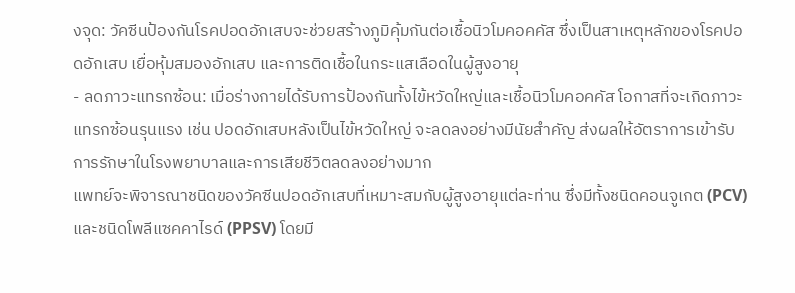งจุด: วัคซีนป้องกันโรคปอดอักเสบจะช่วยสร้างภูมิคุ้มกันต่อเชื้อนิวโมคอคคัส ซึ่งเป็นสาเหตุหลักของโรคปอดอักเสบ เยื่อหุ้มสมองอักเสบ และการติดเชื้อในกระแสเลือดในผู้สูงอายุ
- ลดภาวะแทรกซ้อน: เมื่อร่างกายได้รับการป้องกันทั้งไข้หวัดใหญ่และเชื้อนิวโมคอคคัส โอกาสที่จะเกิดภาวะแทรกซ้อนรุนแรง เช่น ปอดอักเสบหลังเป็นไข้หวัดใหญ่ จะลดลงอย่างมีนัยสำคัญ ส่งผลให้อัตราการเข้ารับการรักษาในโรงพยาบาลและการเสียชีวิตลดลงอย่างมาก
แพทย์จะพิจารณาชนิดของวัคซีนปอดอักเสบที่เหมาะสมกับผู้สูงอายุแต่ละท่าน ซึ่งมีทั้งชนิดคอนจูเกต (PCV) และชนิดโพลีแซคคาไรด์ (PPSV) โดยมี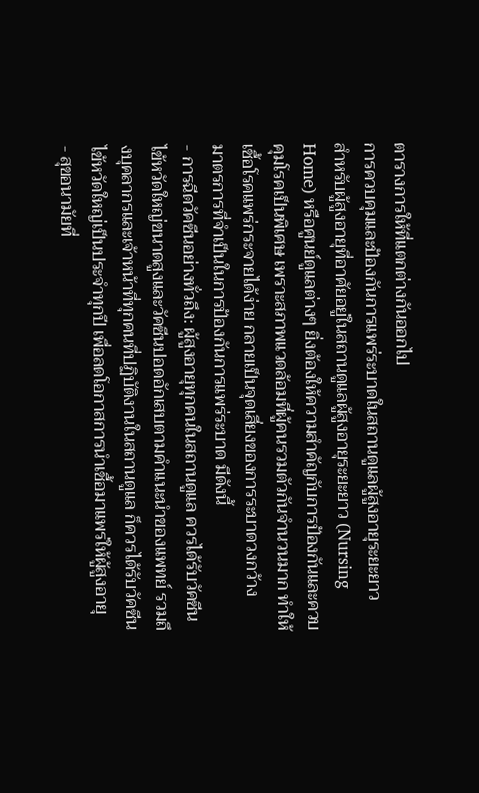ตารางการให้ที่แตกต่างกันออกไป
การควบคุมและป้องกันการแพร่ระบาดในสถานดูแลผู้สูงอายุระยะยาว
สำหรับผู้สูงอายุที่อาศัยอยู่ในสถานดูแลผู้สูงอายุระยะยาว (Nursing Home) หรือศูนย์ดูแลต่างๆ ยิ่งต้องให้ความสำคัญกับการป้องกันและควบคุมโรคเป็นพิเศษ เพราะสภาพแวดล้อมที่ผู้คนรวมตัวกันจำนวนมาก ทำให้เชื้อโรคแพร่กระจายได้ง่าย กลายเป็นจุดเสี่ยงของการระบาดวงกว้าง
มาตรการที่จำเป็นในการป้องกันการแพร่ระบาด มีดังนี้
- การฉีดวัคซีนอย่างทั่วถึง: ผู้สูงอายุทุกคนในสถานดูแล ควรได้รับวัคซีนไข้หวัดใหญ่ขนาดสูงและวัคซีนปอดอักเสบตามคำแนะนำของแพทย์ รวมถึงบุคลากรและเจ้าหน้าที่ทุกคนที่ปฏิบัติงานในสถานดูแล ก็ควรได้รับวัคซีนไข้หวัดใหญ่เป็นประจำทุกปี เพื่อลดโอกาสการนำเชื้อมาแพร่ให้ผู้สูงอายุ
- สุขอนามัยที่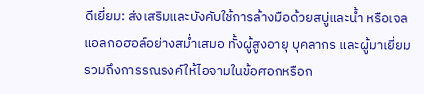ดีเยี่ยม: ส่งเสริมและบังคับใช้การล้างมือด้วยสบู่และน้ำ หรือเจลแอลกอฮอล์อย่างสม่ำเสมอ ทั้งผู้สูงอายุ บุคลากร และผู้มาเยี่ยม รวมถึงการรณรงค์ให้ไอจามในข้อศอกหรือก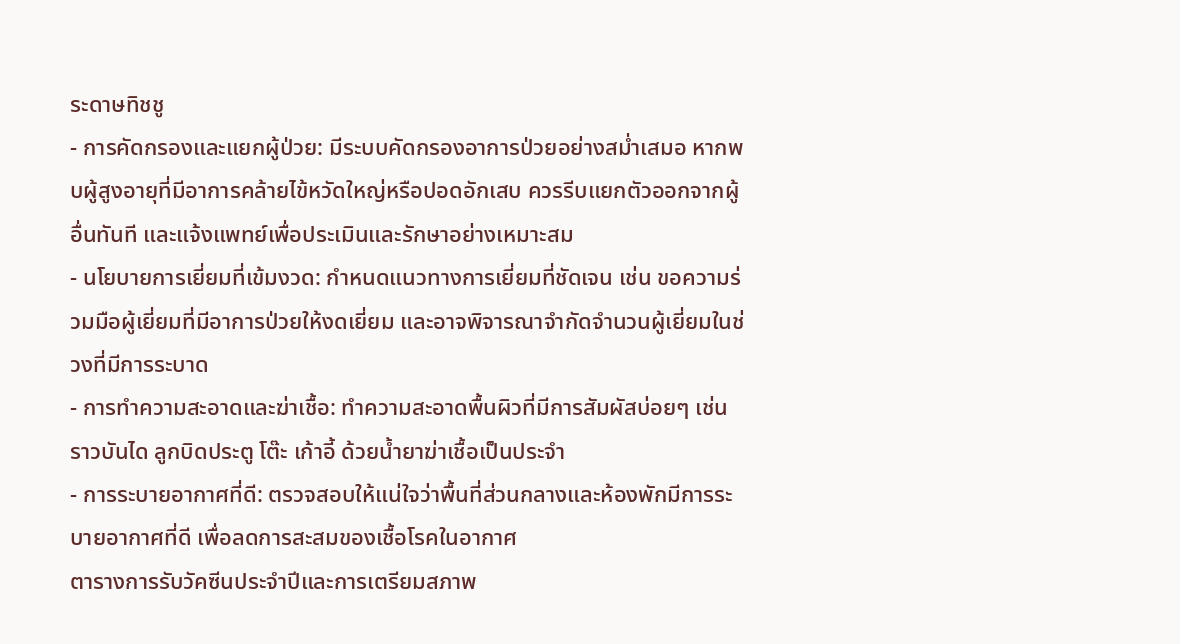ระดาษทิชชู
- การคัดกรองและแยกผู้ป่วย: มีระบบคัดกรองอาการป่วยอย่างสม่ำเสมอ หากพบผู้สูงอายุที่มีอาการคล้ายไข้หวัดใหญ่หรือปอดอักเสบ ควรรีบแยกตัวออกจากผู้อื่นทันที และแจ้งแพทย์เพื่อประเมินและรักษาอย่างเหมาะสม
- นโยบายการเยี่ยมที่เข้มงวด: กำหนดแนวทางการเยี่ยมที่ชัดเจน เช่น ขอความร่วมมือผู้เยี่ยมที่มีอาการป่วยให้งดเยี่ยม และอาจพิจารณาจำกัดจำนวนผู้เยี่ยมในช่วงที่มีการระบาด
- การทำความสะอาดและฆ่าเชื้อ: ทำความสะอาดพื้นผิวที่มีการสัมผัสบ่อยๆ เช่น ราวบันได ลูกบิดประตู โต๊ะ เก้าอี้ ด้วยน้ำยาฆ่าเชื้อเป็นประจำ
- การระบายอากาศที่ดี: ตรวจสอบให้แน่ใจว่าพื้นที่ส่วนกลางและห้องพักมีการระบายอากาศที่ดี เพื่อลดการสะสมของเชื้อโรคในอากาศ
ตารางการรับวัคซีนประจำปีและการเตรียมสภาพ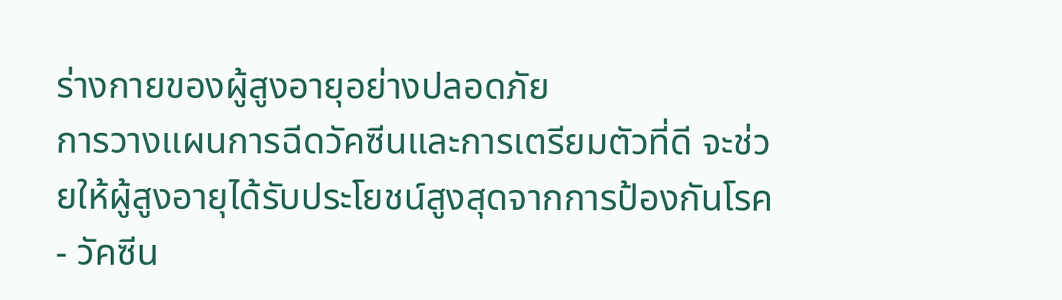ร่างกายของผู้สูงอายุอย่างปลอดภัย
การวางแผนการฉีดวัคซีนและการเตรียมตัวที่ดี จะช่วยให้ผู้สูงอายุได้รับประโยชน์สูงสุดจากการป้องกันโรค
- วัคซีน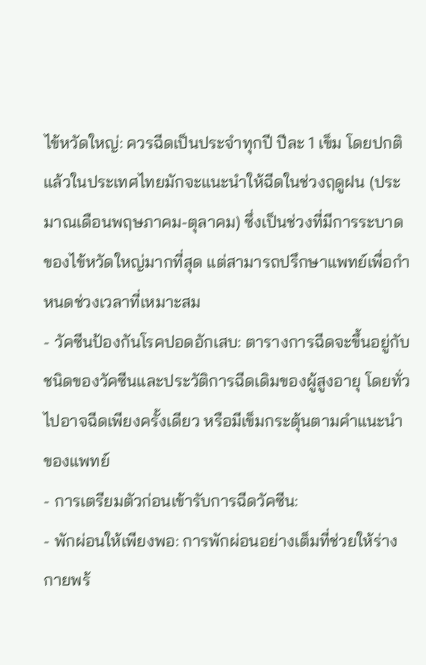ไข้หวัดใหญ่: ควรฉีดเป็นประจำทุกปี ปีละ 1 เข็ม โดยปกติแล้วในประเทศไทยมักจะแนะนำให้ฉีดในช่วงฤดูฝน (ประมาณเดือนพฤษภาคม-ตุลาคม) ซึ่งเป็นช่วงที่มีการระบาดของไข้หวัดใหญ่มากที่สุด แต่สามารถปรึกษาแพทย์เพื่อกำหนดช่วงเวลาที่เหมาะสม
- วัคซีนป้องกันโรคปอดอักเสบ: ตารางการฉีดจะขึ้นอยู่กับชนิดของวัคซีนและประวัติการฉีดเดิมของผู้สูงอายุ โดยทั่วไปอาจฉีดเพียงครั้งเดียว หรือมีเข็มกระตุ้นตามคำแนะนำของแพทย์
- การเตรียมตัวก่อนเข้ารับการฉีดวัคซีน:
- พักผ่อนให้เพียงพอ: การพักผ่อนอย่างเต็มที่ช่วยให้ร่างกายพร้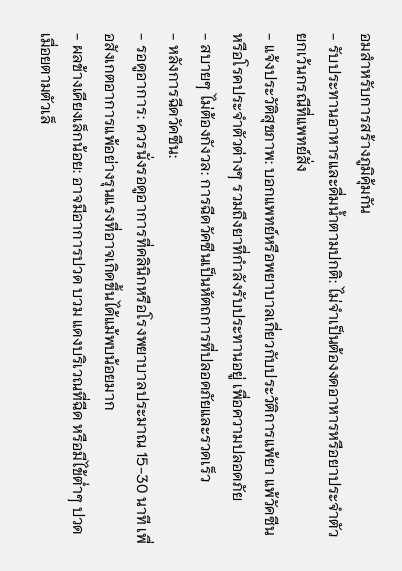อมสำหรับการสร้างภูมิคุ้มกัน
- รับประทานอาหารและดื่มน้ำตามปกติ: ไม่จำเป็นต้องงดอาหารหรือยาประจำตัว ยกเว้นกรณีที่แพทย์สั่ง
- แจ้งประวัติสุขภาพ: บอกแพทย์หรือพยาบาลเกี่ยวกับประวัติการแพ้ยา แพ้วัคซีน หรือโรคประจำตัวต่างๆ รวมถึงยาที่กำลังรับประทานอยู่ เพื่อความปลอดภัย
- สบายๆ ไม่ต้องกังวล: การฉีดวัคซีนเป็นหัตถการที่ปลอดภัยและรวดเร็ว
- หลังการฉีดวัคซีน:
- รอดูอาการ: ควรนั่งรอดูอาการที่คลินิกหรือโรงพยาบาลประมาณ 15-30 นาที เพื่อสังเกตอาการแพ้อย่างรุนแรงที่อาจเกิดขึ้นได้แม้พบน้อยมาก
- ผลข้างเคียงเล็กน้อย: อาจมีอาการปวด บวม แดงบริเวณที่ฉีด หรือมีไข้ต่ำๆ ปวดเมื่อยตามตัวเล็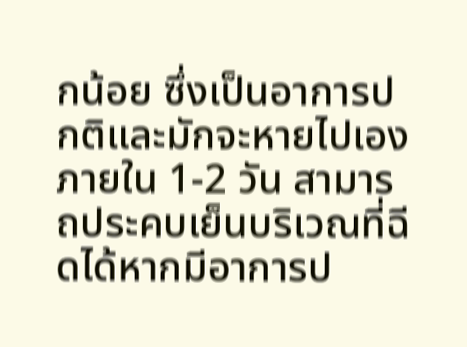กน้อย ซึ่งเป็นอาการปกติและมักจะหายไปเองภายใน 1-2 วัน สามารถประคบเย็นบริเวณที่ฉีดได้หากมีอาการป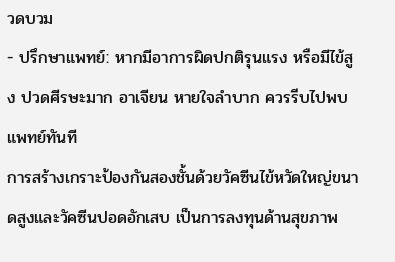วดบวม
- ปรึกษาแพทย์: หากมีอาการผิดปกติรุนแรง หรือมีไข้สูง ปวดศีรษะมาก อาเจียน หายใจลำบาก ควรรีบไปพบแพทย์ทันที
การสร้างเกราะป้องกันสองชั้นด้วยวัคซีนไข้หวัดใหญ่ขนาดสูงและวัคซีนปอดอักเสบ เป็นการลงทุนด้านสุขภาพ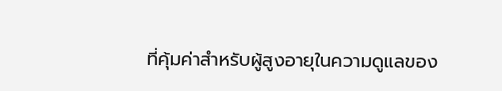ที่คุ้มค่าสำหรับผู้สูงอายุในความดูแลของ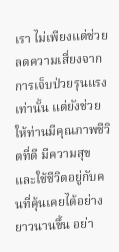เรา ไม่เพียงแต่ช่วยลดความเสี่ยงจากการเจ็บป่วยรุนแรงเท่านั้น แต่ยังช่วยให้ท่านมีคุณภาพชีวิตที่ดี มีความสุข และใช้ชีวิตอยู่กับคนที่คุ้นเคยได้อย่างยาวนานขึ้น อย่า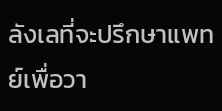ลังเลที่จะปรึกษาแพทย์เพื่อวา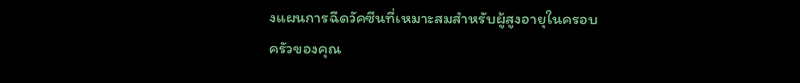งแผนการฉีดวัคซีนที่เหมาะสมสำหรับผู้สูงอายุในครอบครัวของคุณ